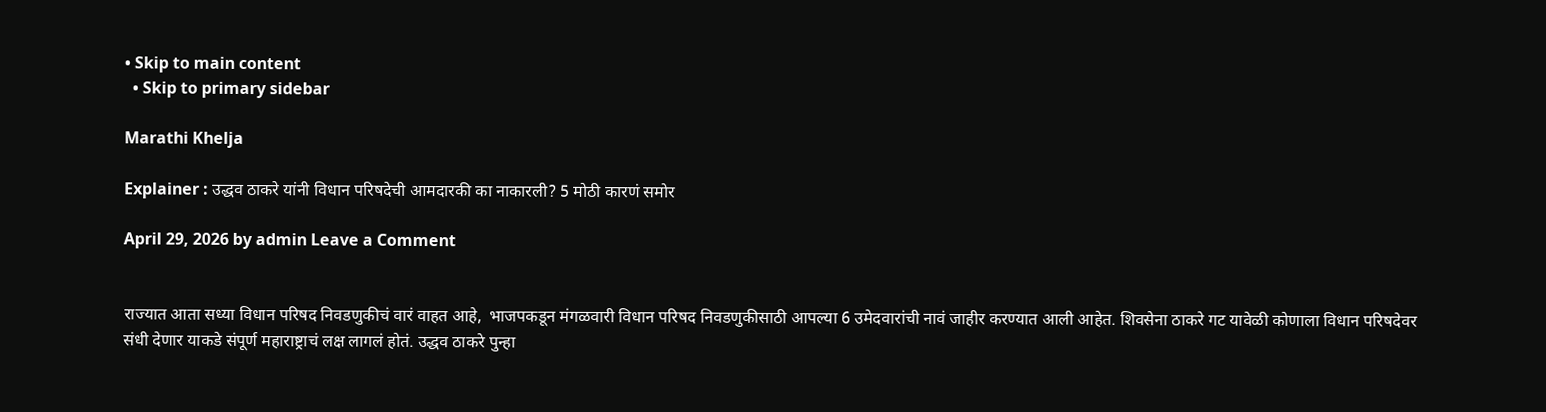• Skip to main content
  • Skip to primary sidebar

Marathi Khelja

Explainer : उद्धव ठाकरे यांनी विधान परिषदेची आमदारकी का नाकारली? 5 मोठी कारणं समोर

April 29, 2026 by admin Leave a Comment


राज्यात आता सध्या विधान परिषद निवडणुकीचं वारं वाहत आहे,  भाजपकडून मंगळवारी विधान परिषद निवडणुकीसाठी आपल्या 6 उमेदवारांची नावं जाहीर करण्यात आली आहेत. शिवसेना ठाकरे गट यावेळी कोणाला विधान परिषदेवर संधी देणार याकडे संपूर्ण महाराष्ट्राचं लक्ष लागलं होतं. उद्धव ठाकरे पुन्हा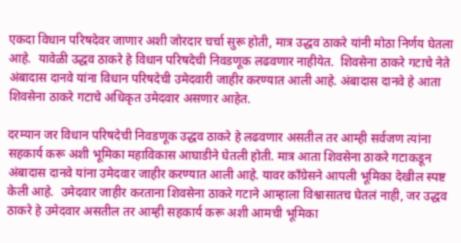एकदा विधान परिषदेवर जाणार अशी जोरदार चर्चा सुरू होती, मात्र उद्धव ठाकरे यांनी मोठा निर्णय घेतला आहे.  यावेळी उद्धव ठाकरे हे विधान परिषदेची निवडणूक लढवणार नाहीयेत.  शिवसेना ठाकरे गटाचे नेते अंबादास दानवे यांना विधान परिषदेची उमेदवारी जाहीर करण्यात आली आहे. अंबादास दानवे हे आता शिवसेना ठाकरे गटाचे अधिकृत उमेदवार असणार आहेत.

दरम्यान जर विधान परिषदेची निवडणूक उद्धव ठाकरे हे लढवणार असतील तर आम्ही सर्वजण त्यांना सहकार्य करू अशी भूमिका महाविकास आघाडीने घेतली होती. मात्र आता शिवसेना ठाकरे गटाकडून अंबादास दानवे यांना उमेदवार जाहीर करण्यात आली आहे. यावर काँग्रेसने आपली भूमिका देखील स्पष्ट केली आहे.  उमेदवार जाहीर करताना शिवसेना ठाकरे गटाने आम्हाला विश्वासातच घेतलं नाही, जर उद्धव ठाकरे हे उमेदवार असतील तर आम्ही सहकार्य करू अशी आमची भूमिका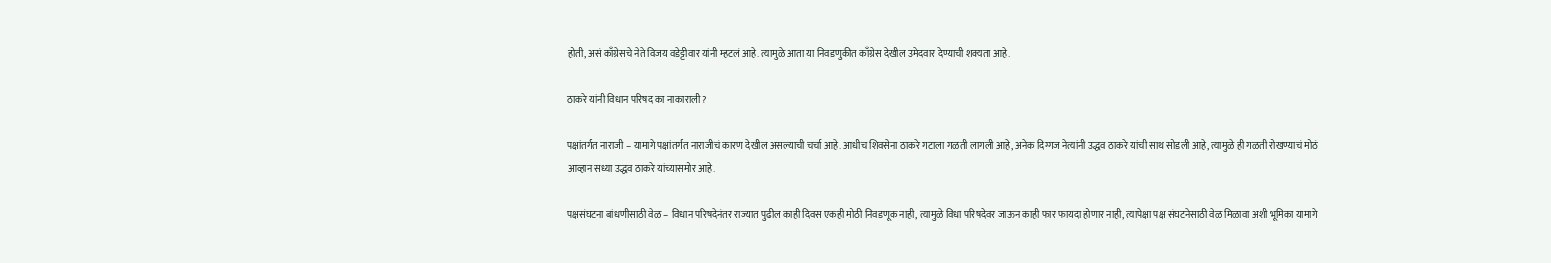होती, असं काँग्रेसचे नेते विजय वडेट्टीवार यांनी म्हटलं आहे. त्यामुळे आता या निवडणुकीत काँग्रेस देखील उमेदवार देण्याची शक्यता आहे.

ठाकरे यांनी विधान परिषद का नाकाराली?

पक्षांतर्गत नाराजी – यामागे पक्षांतर्गत नाराजीचं कारण देखील असल्याची चर्चा आहे. आधीच शिवसेना ठाकरे गटाला गळती लागली आहे, अनेक दिग्गज नेत्यांनी उद्धव ठाकरे यांची साथ सोडली आहे, त्यामुळे ही गळती रोखण्याचं मोठं आव्हान सध्या उद्धव ठाकरे यांच्यासमोर आहे.

पक्षसंघटना बांधणीसाठी वेळ – विधान परिषदेनंतर राज्यात पुढील काही दिवस एकही मोठी निवडणूक नाही, त्यामुळे विधा परिषदेवर जाऊन काही फार फायदा होणार नाही, त्यापेक्षा पक्ष संघटनेसाठी वेळ मिळावा अशी भूमिका यामागे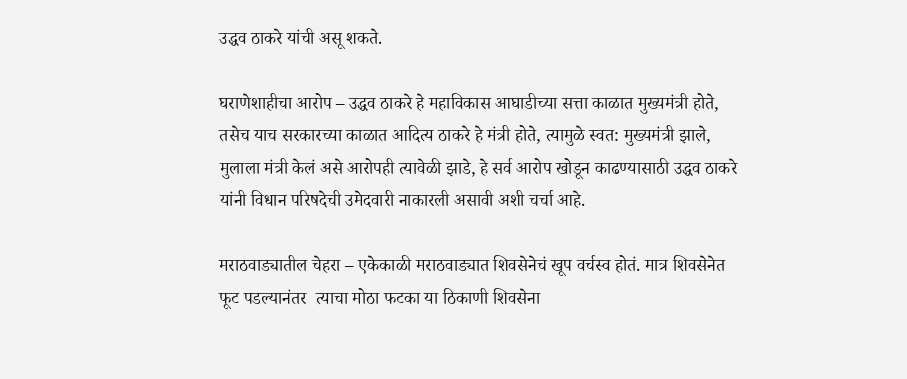उद्धव ठाकरे यांची असू शकते.

घराणेशाहीचा आरोप – उद्धव ठाकरे हे महाविकास आघाडीच्या सत्ता काळात मुख्यमंत्री होते, तसेच याच सरकारच्या काळात आदित्य ठाकरे हे मंत्री होते, त्यामुळे स्वत: मुख्यमंत्री झाले, मुलाला मंत्री केलं असे आरोपही त्यावेळी झाडे, हे सर्व आरोप खोडून काढण्यासाठी उद्धव ठाकरे यांनी विधान परिषदेची उमेदवारी नाकारली असावी अशी चर्चा आहे.

मराठवाड्यातील चेहरा – एकेकाळी मराठवाड्यात शिवसेनेचं खूप वर्चस्व होतं. मात्र शिवसेनेत फूट पडल्यानंतर  त्याचा मोठा फटका या ठिकाणी शिवसेना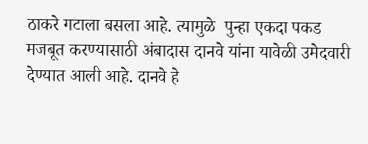ठाकरे गटाला बसला आहे. त्यामुळे  पुन्हा एकदा पकड मजबूत करण्यासाठी अंबादास दानवे यांना यावेळी उमेदवारी देण्यात आली आहे. दानवे हे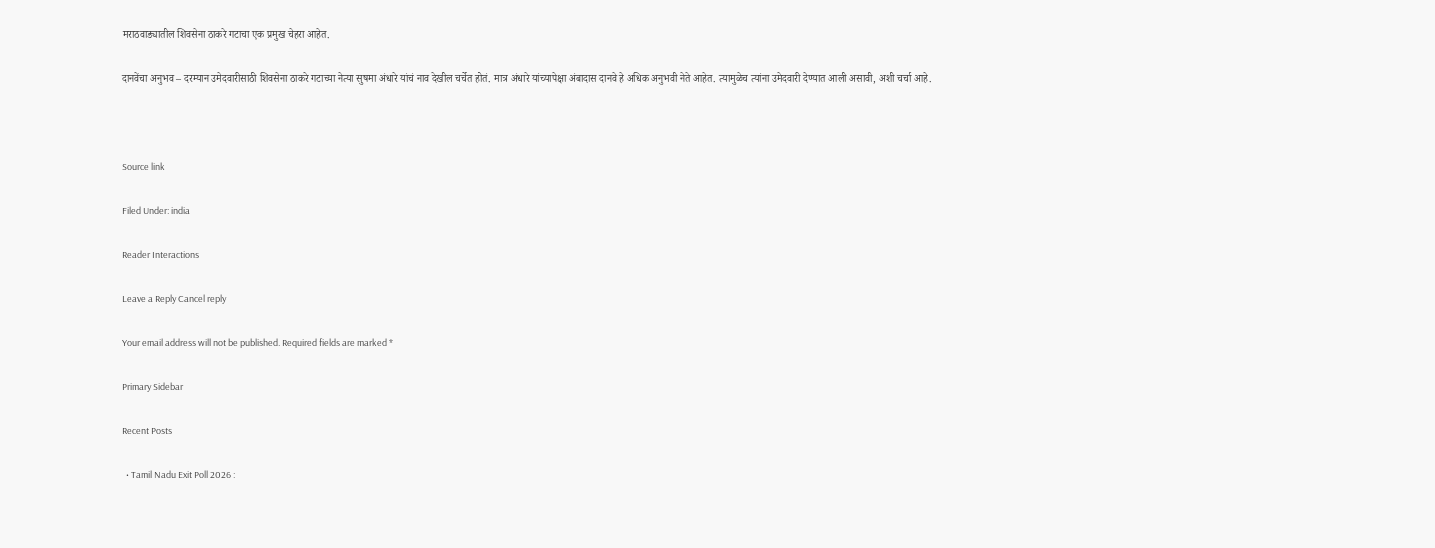मराठवाड्यातील शिवसेना ठाकरे गटाचा एक प्रमुख चेहरा आहेत.

दानवेंचा अनुभव – दरम्यान उमेदवारीसाठी शिवसेना ठाकरे गटाच्या नेत्या सुषमा अंधारे यांचं नाव देखील चर्चेत होतं. मात्र अंधारे यांच्यापेक्षा अंबादास दानवे हे अधिक अनुभवी नेते आहेत. त्यामुळेच त्यांना उमेदवारी देण्यात आली असावी, अशी चर्चा आहे.



Source link

Filed Under: india

Reader Interactions

Leave a Reply Cancel reply

Your email address will not be published. Required fields are marked *

Primary Sidebar

Recent Posts

  • Tamil Nadu Exit Poll 2026 :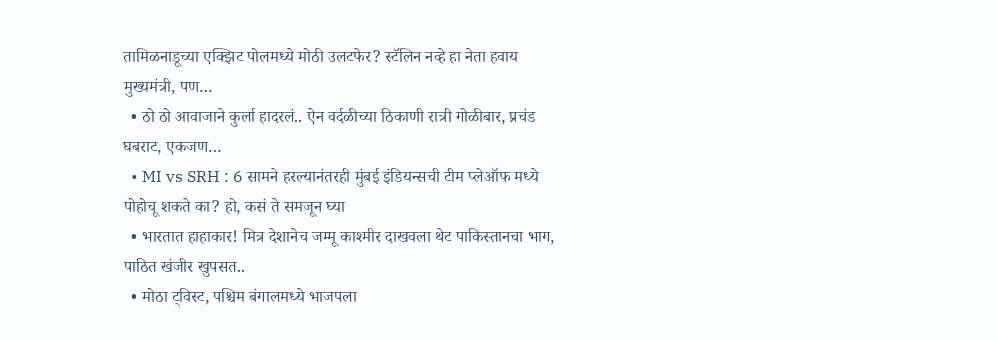तामिळनाडूच्या एक्झिट पोलमध्ये मोठी उलटफेर? स्टॅलिन नव्हे हा नेता हवाय मुख्यमंत्री, पण…
  • ठो ठो आवाजाने कुर्ला हादरलं.. ऐन वर्दळीच्या ठिकाणी रात्री गोळीबार, प्रचंड घबराट, एकजण…
  • MI vs SRH : 6 सामने हरल्यानंतरही मुंबई इंडियन्सची टीम प्लेऑफ मध्ये पोहोचू शकते का? हो, कसं ते समजून घ्या
  • भारतात हाहाकार! मित्र देशानेच जम्मू काश्मीर दाखवला थेट पाकिस्तानचा भाग, पाठित खंजीर खुपसत..
  • मोठा ट्विस्ट, पश्चिम बंगालमध्ये भाजपला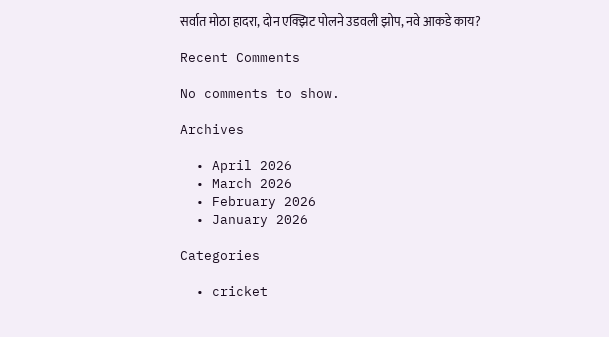सर्वात मोठा हादरा, दोन एक्झिट पोलने उडवली झोप, नवे आकडे काय?

Recent Comments

No comments to show.

Archives

  • April 2026
  • March 2026
  • February 2026
  • January 2026

Categories

  • cricket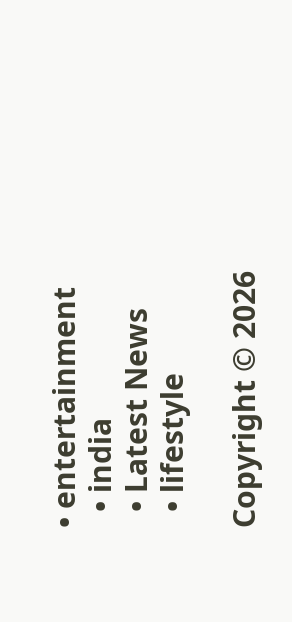• entertainment
  • india
  • Latest News
  • lifestyle

Copyright © 2026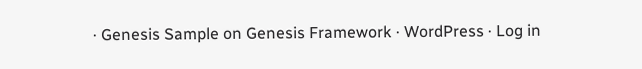· Genesis Sample on Genesis Framework · WordPress · Log in